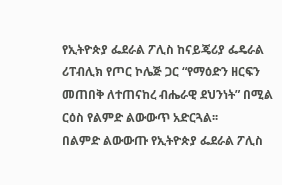የኢትዮጵያ ፌደራል ፖሊስ ከናይጄሪያ ፌዴራል ሪፐብሊክ የጦር ኮሌጅ ጋር “የማዕድን ዘርፍን መጠበቅ ለተጠናከረ ብሔራዊ ደህንነት” በሚል ርዕስ የልምድ ልውውጥ አድርጓል፡፡
በልምድ ልውውጡ የኢትዮጵያ ፌደራል ፖሊስ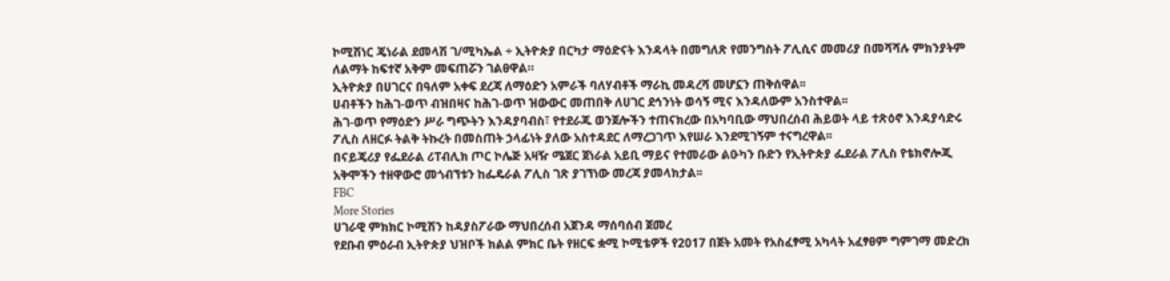ኮሚሽነር ጄነራል ደመላሽ ገ/ሚካኤል ÷ ኢትዮጵያ በርካታ ማዕድናት እንዳላት በመግለጽ የመንግስት ፖሊሲና መመሪያ በመሻሻሉ ምክንያትም ለልማት ከፍተኛ አቅም መፍጠሯን ገልፀዋል።
ኢትዮጵያ በሀገርና በዓለም አቀፍ ደረጃ ለማዕድን አምራች ባለሃብቶች ማራኪ መዳረሻ መሆኗን ጠቅሰዋል፡፡
ሀብቶችን ከሕገ-ወጥ ብዝበዛና ከሕገ-ወጥ ዝውውር መጠበቅ ለሀገር ደኅንነት ወሳኝ ሚና እንዳለውም አንስተዋል፡፡
ሕገ-ወጥ የማዕድን ሥራ ግጭትን እንዳያባብስ፣ የተደራጁ ወንጀሎችን ተጠናክረው በአካባቢው ማህበረሰብ ሕይወት ላይ ተጽዕኖ እንዳያሳድሩ ፖሊስ ለዘርፉ ትልቅ ትኩረት በመስጠት ኃላፊነት ያለው አስተዳደር ለማረጋገጥ እየሠራ እንደሚገኝም ተናግረዋል፡፡
በናይጄሪያ የፌደራል ሪፐብሊክ ጦር ኮሌጅ አዛዥ ሜጀር ጀነራል አይቢ ማይና የተመራው ልዑካን ቡድን የኢትዮጵያ ፌደራል ፖሊስ የቴክኖሎጂ አቅሞችን ተዘዋውሮ መጎብኘቱን ከፌዴራል ፖሊስ ገጽ ያገኘነው መረጃ ያመላክታል፡፡
FBC
More Stories
ሀገራዊ ምክክር ኮሚሽን ከዳያስፖራው ማህበረሰብ አጀንዳ ማሰባሰብ ጀመረ
የደቡብ ምዕራብ ኢትዮጵያ ህዝቦች ክልል ምክር ቤት የዘርፍ ቋሚ ኮሚቴዎች የ2017 በጀት አመት የአስፈፃሚ አካላት አፈፃፀም ግምገማ መድረክ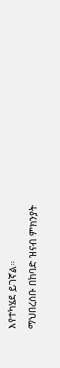እየተካሄደ ይገኛል።
ማህበረሰቡ በከባድ ዝናብ ምክንያት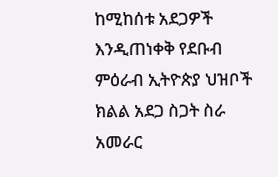ከሚከሰቱ አደጋዎች እንዲጠነቀቅ የደቡብ ምዕራብ ኢትዮጵያ ህዝቦች ክልል አደጋ ስጋት ስራ አመራር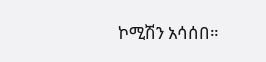ኮሚሽን አሳሰበ።